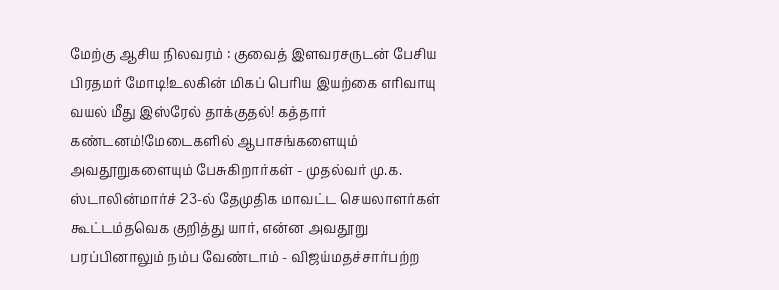மேற்கு ஆசிய நிலவரம் : குவைத் இளவரசருடன் பேசிய பிரதமர் மோடி!உலகின் மிகப் பெரிய இயற்கை எரிவாயு வயல் மீது இஸ்ரேல் தாக்குதல்! கத்தார் கண்டனம்!மேடைகளில் ஆபாசங்களையும் அவதூறுகளையும் பேசுகிறார்கள் - முதல்வர் மு.க. ஸ்டாலின்மார்ச் 23-ல் தேமுதிக மாவட்ட செயலாளர்கள் கூட்டம்தவெக குறித்து யார், என்ன அவதூறு பரப்பினாலும் நம்ப வேண்டாம் - விஜய்மதச்சார்பற்ற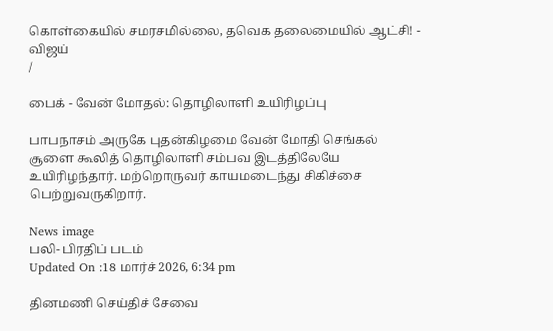கொள்கையில் சமரசமில்லை, தவெக தலைமையில் ஆட்சி! - விஜய்
/

பைக் - வேன் மோதல்: தொழிலாளி உயிரிழப்பு

பாபநாசம் அருகே புதன்கிழமை வேன் மோதி செங்கல் சூளை கூலித் தொழிலாளி சம்பவ இடத்திலேயே உயிரிழந்தார். மற்றொருவர் காயமடைந்து சிகிச்சை பெற்றுவருகிறார்.

News image
பலி- பிரதிப் படம்
Updated On :18 மார்ச் 2026, 6:34 pm

தினமணி செய்திச் சேவை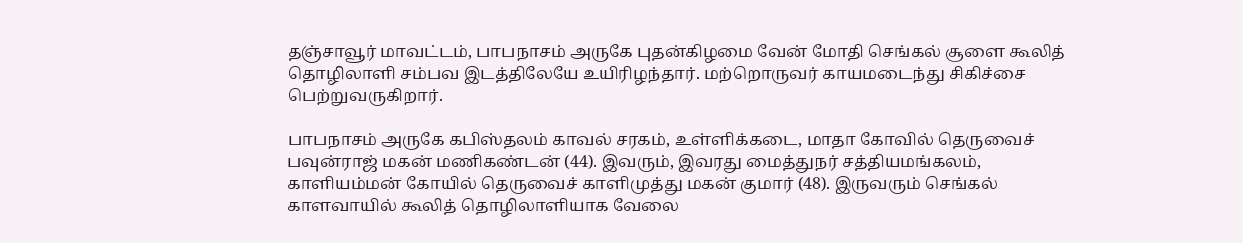தஞ்சாவூர் மாவட்டம், பாபநாசம் அருகே புதன்கிழமை வேன் மோதி செங்கல் சூளை கூலித் தொழிலாளி சம்பவ இடத்திலேயே உயிரிழந்தார். மற்றொருவர் காயமடைந்து சிகிச்சை பெற்றுவருகிறார்.

பாபநாசம் அருகே கபிஸ்தலம் காவல் சரகம், உள்ளிக்கடை, மாதா கோவில் தெருவைச் பவுன்ராஜ் மகன் மணிகண்டன் (44). இவரும், இவரது மைத்துநர் சத்தியமங்கலம், காளியம்மன் கோயில் தெருவைச் காளிமுத்து மகன் குமார் (48). இருவரும் செங்கல் காளவாயில் கூலித் தொழிலாளியாக வேலை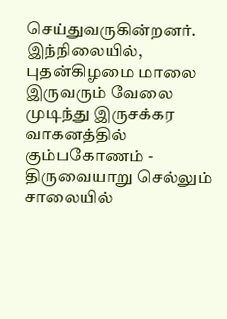செய்துவருகின்றனர். இந்நிலையில், புதன்கிழமை மாலை இருவரும் வேலை முடிந்து இருசக்கர வாகனத்தில் கும்பகோணம் - திருவையாறு செல்லும் சாலையில்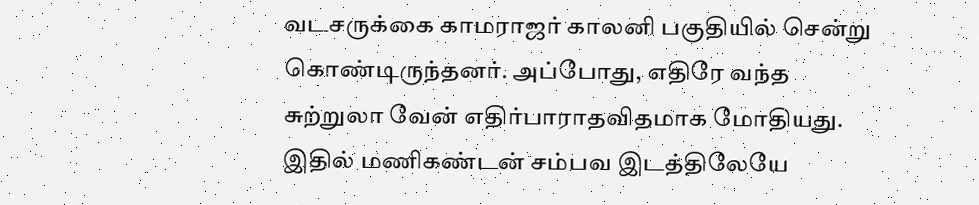வடசருக்கை காமராஜர் காலனி பகுதியில் சென்று கொண்டிருந்தனர். அப்போது, எதிரே வந்த சுற்றுலா வேன் எதிர்பாராதவிதமாக மோதியது. இதில் மணிகண்டன் சம்பவ இடத்திலேயே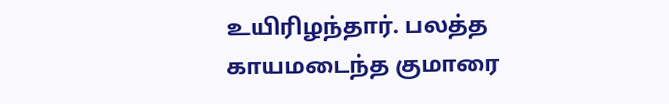உயிரிழந்தார். பலத்த காயமடைந்த குமாரை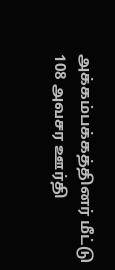அக்கம்பக்கத்தினர் மீட்டு 108 அவசர ஊர்தி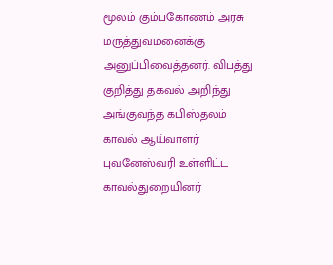மூலம் கும்பகோணம் அரசு மருத்துவமனைக்கு அனுப்பிவைத்தனர். விபத்து குறித்து தகவல் அறிந்து அங்குவந்த கபிஸ்தலம் காவல் ஆய்வாளர் புவனேஸ்வரி உள்ளிட்ட காவல்துறையினர்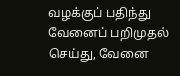வழக்குப் பதிந்து வேனைப் பறிமுதல் செய்து, வேனை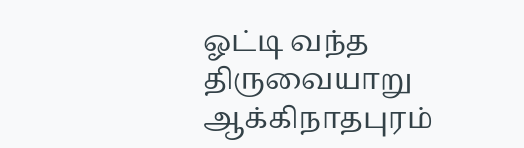ஓட்டி வந்த திருவையாறு ஆக்கிநாதபுரம்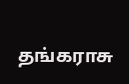தங்கராசு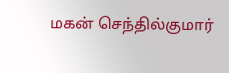மகன் செந்தில்குமார்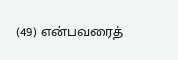(49) என்பவரைத்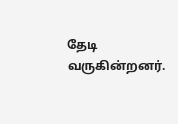தேடி வருகின்றனர்.